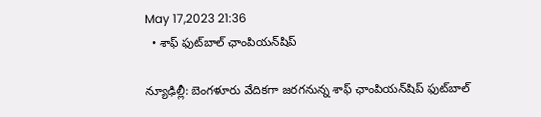May 17,2023 21:36
  • శాఫ్‌ ఫుట్‌బాల్‌ ఛాంపియన్‌షిప్‌

న్యూఢిల్లీ: బెంగళూరు వేదికగా జరగనున్న శాఫ్‌ ఛాంపియన్‌షిప్‌ ఫుట్‌బాల్‌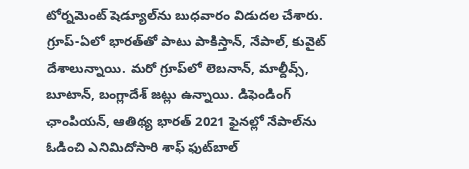టోర్నమెంట్‌ షెడ్యూల్‌ను బుధవారం విడుదల చేశారు. గ్రూప్‌-ఏలో భారత్‌తో పాటు పాకిస్తాన్‌, నేపాల్‌, కువైట్‌ దేశాలున్నాయి. మరో గ్రూప్‌లో లెబనాన్‌, మాల్దీవ్స్‌, బూటాన్‌, బంగ్లాదేశ్‌ జట్లు ఉన్నాయి. డిఫెండింగ్‌ ఛాంపియన్‌, ఆతిథ్య భారత్‌ 2021 ఫైనల్లో నేపాల్‌ను ఓడించి ఎనిమిదోసారి శాఫ్‌ ఫుట్‌బాల్‌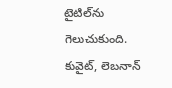టైటిల్‌ను గెలుచుకుంది. కువైట్‌, లెబనాన్‌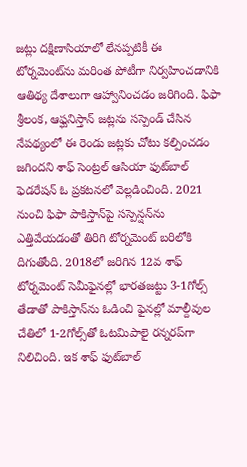జట్లు దక్షిణాసియాలో లేనప్పటికీ ఈ టోర్నమెంట్‌ను మరింత పోటీగా నిర్వహించడానికి ఆతిథ్య దేశాలుగా ఆహ్వానించడం జరిగింది. ఫిఫా శ్రీలంక, ఆఫ్ఘనిస్తాన్‌ జట్లను సస్పెండ్‌ చేసిన నేపథ్యంలో ఈ రెండు జట్లకు చోటు కల్పించడం జగిందని శాఫ్‌ సెంట్రల్‌ ఆసియా ఫుట్‌బాల్‌ ఫెడరేషన్‌ ఓ ప్రకటనలో వెల్లడించింది. 2021 నుంచి ఫిఫా పాకిస్తాన్‌పై సస్పెన్షన్‌ను ఎత్తివేయడంతో తిరిగి టోర్నమెంట్‌ బరిలోకి దిగుతోంది. 2018లో జరిగిన 12వ శాఫ్‌ టోర్నమెంట్‌ సెమీఫైనల్లో భారతజట్టు 3-1గోల్స్‌ తేడాతో పాకిస్తాన్‌ను ఓడించి ఫైనల్లో మాల్దీవుల చేతిలో 1-2గోల్స్‌తో ఓటమిపాలై రన్నరప్‌గా నిలిచింది. ఇక శాఫ్‌ ఫుట్‌బాల్‌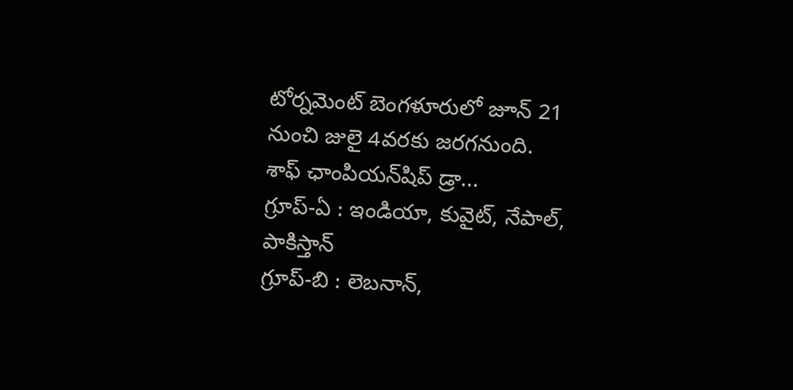టోర్నమెంట్‌ బెంగళూరులో జూన్‌ 21 నుంచి జులై 4వరకు జరగనుంది.
శాఫ్‌ ఛాంపియన్‌షిప్‌ డ్రా...
గ్రూప్‌-ఏ : ఇండియా, కువైట్‌, నేపాల్‌, పాకిస్తాన్‌
గ్రూప్‌-బి : లెబనాన్‌,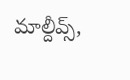మాల్దీవ్స్‌,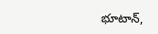భూటాన్‌,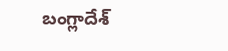బంగ్లాదేశ్‌